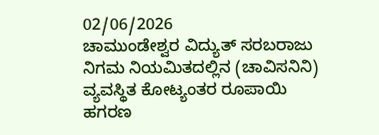02/06/2026
ಚಾಮುಂಡೇಶ್ವರ ವಿದ್ಯುತ್ ಸರಬರಾಜು ನಿಗಮ ನಿಯಮಿತದಲ್ಲಿನ (ಚಾವಿಸನಿನಿ) ವ್ಯವಸ್ಥಿತ ಕೋಟ್ಯಂತರ ರೂಪಾಯಿ ಹಗರಣ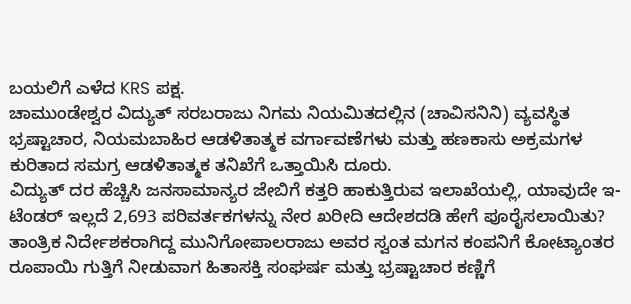ಬಯಲಿಗೆ ಎಳೆದ KRS ಪಕ್ಷ.
ಚಾಮುಂಡೇಶ್ವರ ವಿದ್ಯುತ್ ಸರಬರಾಜು ನಿಗಮ ನಿಯಮಿತದಲ್ಲಿನ (ಚಾವಿಸನಿನಿ) ವ್ಯವಸ್ಥಿತ ಭ್ರಷ್ಟಾಚಾರ, ನಿಯಮಬಾಹಿರ ಆಡಳಿತಾತ್ಮಕ ವರ್ಗಾವಣೆಗಳು ಮತ್ತು ಹಣಕಾಸು ಅಕ್ರಮಗಳ ಕುರಿತಾದ ಸಮಗ್ರ ಆಡಳಿತಾತ್ಮಕ ತನಿಖೆಗೆ ಒತ್ತಾಯಿಸಿ ದೂರು.
ವಿದ್ಯುತ್ ದರ ಹೆಚ್ಚಿಸಿ ಜನಸಾಮಾನ್ಯರ ಜೇಬಿಗೆ ಕತ್ತರಿ ಹಾಕುತ್ತಿರುವ ಇಲಾಖೆಯಲ್ಲಿ, ಯಾವುದೇ ಇ-ಟೆಂಡರ್ ಇಲ್ಲದೆ 2,693 ಪರಿವರ್ತಕಗಳನ್ನು ನೇರ ಖರೀದಿ ಆದೇಶದಡಿ ಹೇಗೆ ಪೂರೈಸಲಾಯಿತು? ತಾಂತ್ರಿಕ ನಿರ್ದೇಶಕರಾಗಿದ್ದ ಮುನಿಗೋಪಾಲರಾಜು ಅವರ ಸ್ವಂತ ಮಗನ ಕಂಪನಿಗೆ ಕೋಟ್ಯಾಂತರ ರೂಪಾಯಿ ಗುತ್ತಿಗೆ ನೀಡುವಾಗ ಹಿತಾಸಕ್ತಿ ಸಂಘರ್ಷ ಮತ್ತು ಭ್ರಷ್ಟಾಚಾರ ಕಣ್ಣಿಗೆ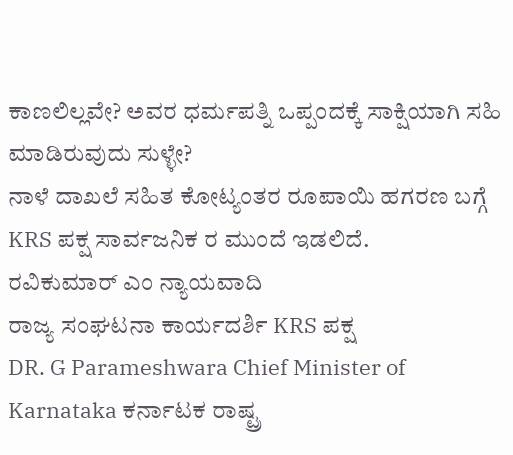ಕಾಣಲಿಲ್ಲವೇ? ಅವರ ಧರ್ಮಪತ್ನಿ ಒಪ್ಪಂದಕ್ಕೆ ಸಾಕ್ಷಿಯಾಗಿ ಸಹಿ ಮಾಡಿರುವುದು ಸುಳ್ಳೇ?
ನಾಳೆ ದಾಖಲೆ ಸಹಿತ ಕೋಟ್ಯಂತರ ರೂಪಾಯಿ ಹಗರಣ ಬಗ್ಗೆ KRS ಪಕ್ಷ ಸಾರ್ವಜನಿಕ ರ ಮುಂದೆ ಇಡಲಿದೆ.
ರವಿಕುಮಾರ್ ಎಂ ನ್ಯಾಯವಾದಿ
ರಾಜ್ಯ ಸಂಘಟನಾ ಕಾರ್ಯದರ್ಶಿ KRS ಪಕ್ಷ
DR. G Parameshwara Chief Minister of Karnataka ಕರ್ನಾಟಕ ರಾಷ್ಟ್ರ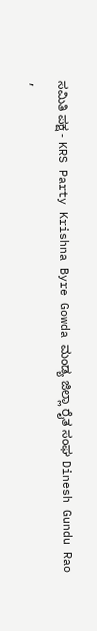ಸಮಿತಿ ಪಕ್ಷ - KRS Party Krishna Byre Gowda ಮಂಡ್ಯ ಜಿಲ್ಲಾ ರೈತ ಸಂಘ Dinesh Gundu Rao
,